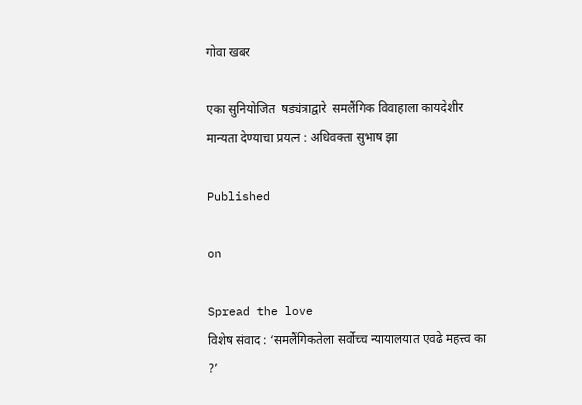गोवा खबर

एका सुनियोजित  षड्यंत्राद्वारे  समलैंगिक विवाहाला कायदेशीर मान्यता देण्याचा प्रयत्न : अधिवक्ता सुभाष झा

Published

on

Spread the love
विशेष संवाद : ‘समलैंगिकतेला सर्वोच्च न्यायालयात एवढे महत्त्व का ?’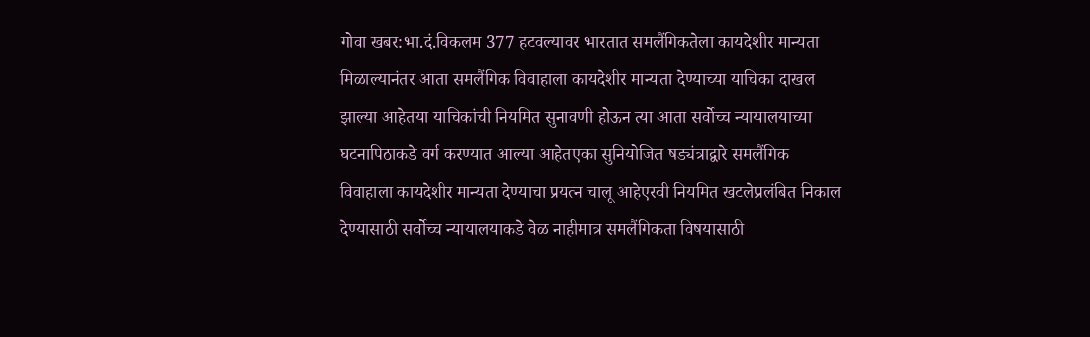गोवा खबर:भा.दं.विकलम 377 हटवल्यावर भारतात समलैंगिकतेला कायदेशीर मान्यता मिळाल्यानंतर आता समलैंगिक विवाहाला कायदेशीर मान्यता देण्याच्या याचिका दाखल झाल्या आहेतया याचिकांची नियमित सुनावणी होऊन त्या आता सर्वोच्च न्यायालयाच्या घटनापिठाकडे वर्ग करण्यात आल्या आहेतएका सुनियोजित षड्यंत्राद्वारे समलैंगिक विवाहाला कायदेशीर मान्यता देण्याचा प्रयत्न चालू आहेएरवी नियमित खटलेप्रलंबित निकाल देण्यासाठी सर्वोच्च न्यायालयाकडे वेळ नाहीमात्र समलैंगिकता विषयासाठी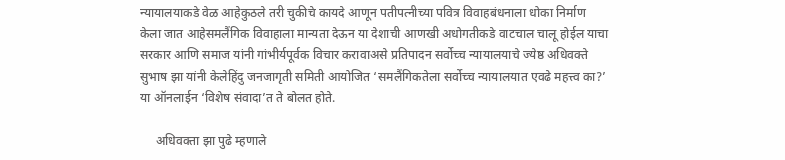न्यायालयाकडे वेळ आहेकुठले तरी चुकीचे कायदे आणून पतीपत्नीच्या पवित्र विवाहबंधनाला धोका निर्माण केला जात आहेसमलैंगिक विवाहाला मान्यता देऊन या देशाची आणखी अधोगतीकडे वाटचाल चालू होईल याचा सरकार आणि समाज यांनी गांभीर्यपूर्वक विचार करावाअसे प्रतिपादन सर्वोच्च न्यायालयाचे ज्येष्ठ अधिवक्ते सुभाष झा यांनी केलेहिंदु जनजागृती समिती आयोजित ‘समलैंगिकतेला सर्वोच्च न्यायालयात एवढे महत्त्व का?’ या ऑनलाईन ‘विशेष संवादा’त ते बोलत होते.

     अधिवक्ता झा पुढे म्हणाले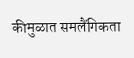कीमुळात समलैंगिकता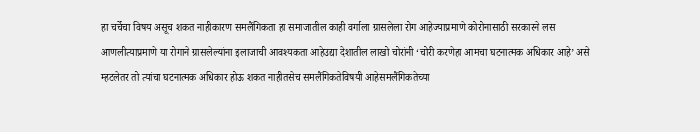हा चर्चेचा विषय असूच शकत नाहीकारण समलैंगिकता हा समाजातील काही वर्गाला ग्रासलेला रोग आहेज्याप्रमाणे कोरोनासाठी सरकारने लस आणलीत्याप्रमाणे या रोगाने ग्रासलेल्यांना इलाजाची आवश्यकता आहेउद्या देशातील लाखो चोरांनी ‘चोरी करणेहा आमचा घटनात्मक अधिकार आहे’ असे म्हटलेतर तो त्यांचा घटनात्मक अधिकार होऊ शकत नाहीतसेच समलैंगिकतेविषयी आहेसमलैंगिकतेच्या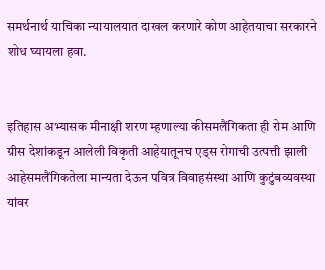समर्थनार्थ याचिका न्यायालयात दाखल करणारे कोण आहेतयाचा सरकारने शोध घ्यायला हवा.


इतिहास अभ्यासक मीनाक्षी शरण म्हणाल्या कीसमलैंगिकता ही रोम आणि ग्रीस देशांकडून आलेली विकृती आहेयातूनच एड्स रोगाची उत्पत्ती झाली आहेसमलैंगिकतेला मान्यता देऊन पवित्र विवाहसंस्था आणि कुटुंबव्यवस्था यांवर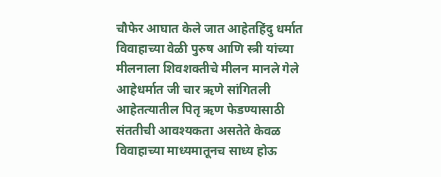चौफेर आघात केले जात आहेतहिंदु धर्मात विवाहाच्या वेळी पुरुष आणि स्त्री यांच्या मीलनाला शिवशक्तीचे मीलन मानले गेले आहेधर्मात जी चार ऋणे सांगितली आहेतत्यातील पितृ ऋण फेडण्यासाठी संततीची आवश्यकता असतेते केवळ विवाहाच्या माध्यमातूनच साध्य होऊ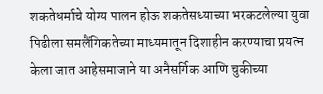शकतेधर्माचे योग्य पालन होऊ शकतेसध्याच्या भरकटलेल्या युवा पिढीला समलैंगिकतेच्या माध्यमातून दिशाहीन करण्याचा प्रयत्न केला जात आहेसमाजाने या अनैसर्गिक आणि चुकीच्या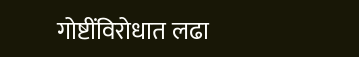गोष्टींविरोधात लढा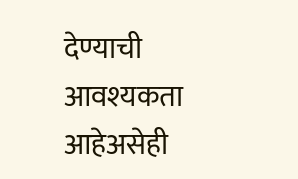देण्याची आवश्यकता आहेअसेही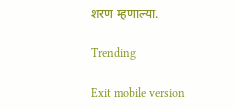शरण म्हणाल्या.

Trending

Exit mobile version